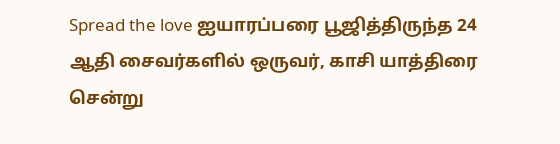Spread the love ஐயாரப்பரை பூஜித்திருந்த 24 ஆதி சைவர்களில் ஒருவர், காசி யாத்திரை சென்று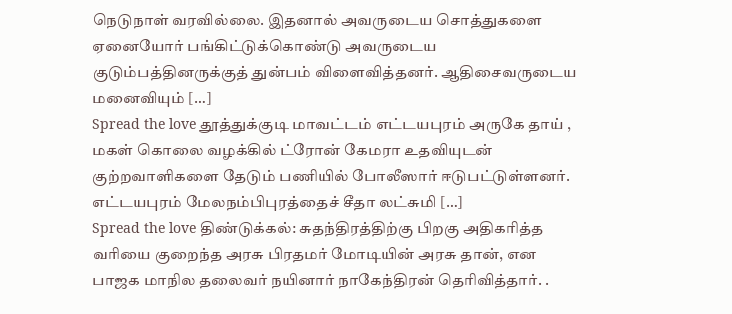நெடுநாள் வரவில்லை. இதனால் அவருடைய சொத்துகளை ஏனையோர் பங்கிட்டுக்கொண்டு அவருடைய குடும்பத்தினருக்குத் துன்பம் விளைவித்தனர். ஆதிசைவருடைய மனைவியும் […]
Spread the love தூத்துக்குடி மாவட்டம் எட்டயபுரம் அருகே தாய் , மகள் கொலை வழக்கில் ட்ரோன் கேமரா உதவியுடன் குற்றவாளிகளை தேடும் பணியில் போலீஸார் ஈடுபட்டுள்ளனர். எட்டயபுரம் மேலநம்பிபுரத்தைச் சீதா லட்சுமி […]
Spread the love திண்டுக்கல்: சுதந்திரத்திற்கு பிறகு அதிகரித்த வரியை குறைந்த அரசு பிரதமர் மோடியின் அரசு தான், என பாஜக மாநில தலைவர் நயினார் நாகேந்திரன் தெரிவித்தார். .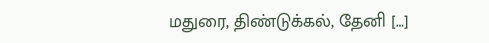மதுரை, திண்டுக்கல், தேனி […]